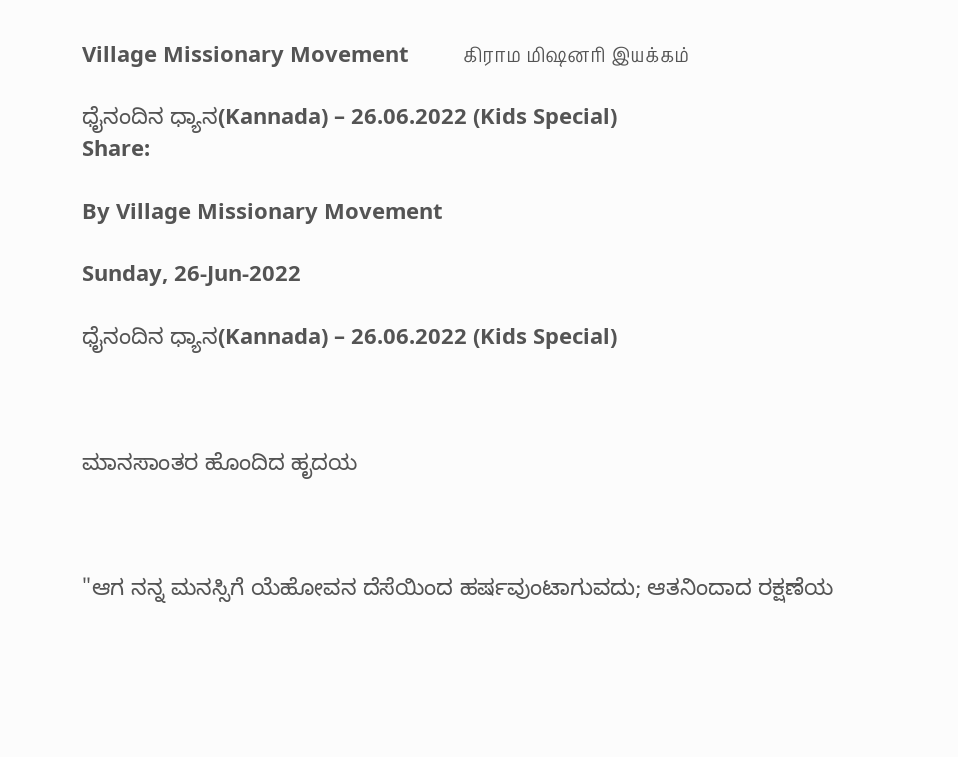Village Missionary Movement         கிராம மிஷனரி இயக்கம்

ಧೈನಂದಿನ ಧ್ಯಾನ(Kannada) – 26.06.2022 (Kids Special)
Share:

By Village Missionary Movement

Sunday, 26-Jun-2022

ಧೈನಂದಿನ ಧ್ಯಾನ(Kannada) – 26.06.2022 (Kids Special)



ಮಾನಸಾಂತರ ಹೊಂದಿದ ಹೃದಯ



"ಆಗ ನನ್ನ ಮನಸ್ಸಿಗೆ ಯೆಹೋವನ ದೆಸೆಯಿಂದ ಹರ್ಷವುಂಟಾಗುವದು; ಆತನಿಂದಾದ ರಕ್ಷಣೆಯ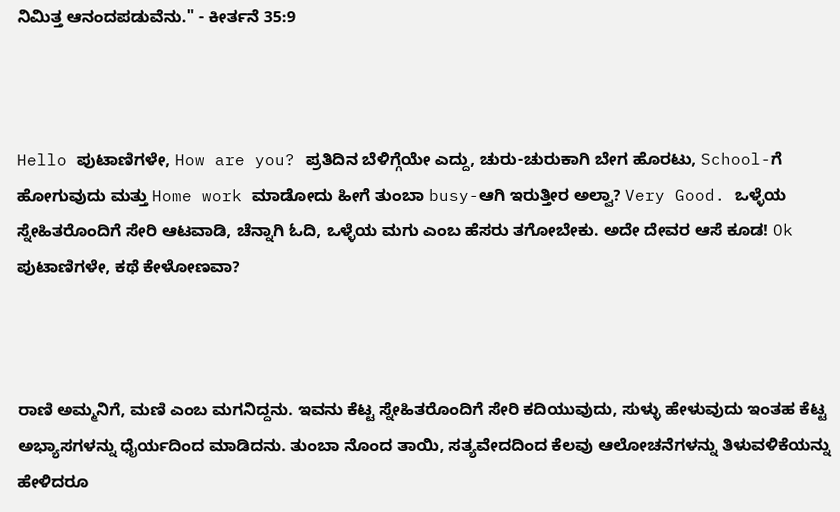ನಿವಿುತ್ತ ಆನಂದಪಡುವೆನು." - ಕೀರ್ತನೆ 35:9



Hello ಪುಟಾಣಿಗಳೇ, How are you? ಪ್ರತಿದಿನ ಬೆಳಿಗ್ಗೆಯೇ ಎದ್ದು, ಚುರು-ಚುರುಕಾಗಿ ಬೇಗ ಹೊರಟು, School-ಗೆ ಹೋಗುವುದು ಮತ್ತು Home work ಮಾಡೋದು ಹೀಗೆ ತುಂಬಾ busy-ಆಗಿ ಇರುತ್ತೀರ ಅಲ್ವಾ? Very Good. ಒಳ್ಳೆಯ ಸ್ನೇಹಿತರೊಂದಿಗೆ ಸೇರಿ ಆಟವಾಡಿ, ಚೆನ್ನಾಗಿ ಓದಿ, ಒಳ್ಳೆಯ ಮಗು ಎಂಬ ಹೆಸರು ತಗೋಬೇಕು. ಅದೇ ದೇವರ ಆಸೆ ಕೂಡ! Ok ಪುಟಾಣಿಗಳೇ, ಕಥೆ ಕೇಳೋಣವಾ?



ರಾಣಿ ಅಮ್ಮನಿಗೆ, ಮಣಿ ಎಂಬ ಮಗನಿದ್ದನು. ಇವನು ಕೆಟ್ಟ ಸ್ನೇಹಿತರೊಂದಿಗೆ ಸೇರಿ ಕದಿಯುವುದು, ಸುಳ್ಳು ಹೇಳುವುದು ಇಂತಹ ಕೆಟ್ಟ ಅಭ್ಯಾಸಗಳನ್ನು ಧೈರ್ಯದಿಂದ ಮಾಡಿದನು. ತುಂಬಾ ನೊಂದ ತಾಯಿ, ಸತ್ಯವೇದದಿಂದ ಕೆಲವು ಆಲೋಚನೆಗಳನ್ನು ತಿಳುವಳಿಕೆಯನ್ನು ಹೇಳಿದರೂ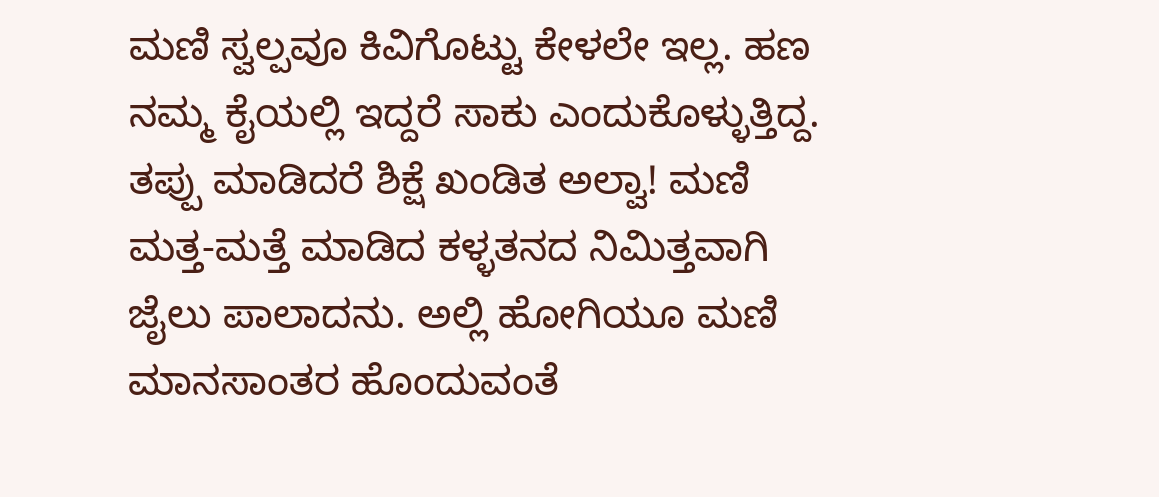ಮಣಿ ಸ್ವಲ್ಪವೂ ಕಿವಿಗೊಟ್ಟು ಕೇಳಲೇ ಇಲ್ಲ. ಹಣ ನಮ್ಮ ಕೈಯಲ್ಲಿ ಇದ್ದರೆ ಸಾಕು ಎಂದುಕೊಳ್ಳುತ್ತಿದ್ದ. ತಪ್ಪು ಮಾಡಿದರೆ ಶಿಕ್ಷೆ ಖಂಡಿತ ಅಲ್ವಾ! ಮಣಿ ಮತ್ತ-ಮತ್ತೆ ಮಾಡಿದ ಕಳ್ಳತನದ ನಿಮಿತ್ತವಾಗಿ ಜೈಲು ಪಾಲಾದನು. ಅಲ್ಲಿ ಹೋಗಿಯೂ ಮಣಿ ಮಾನಸಾಂತರ ಹೊಂದುವಂತೆ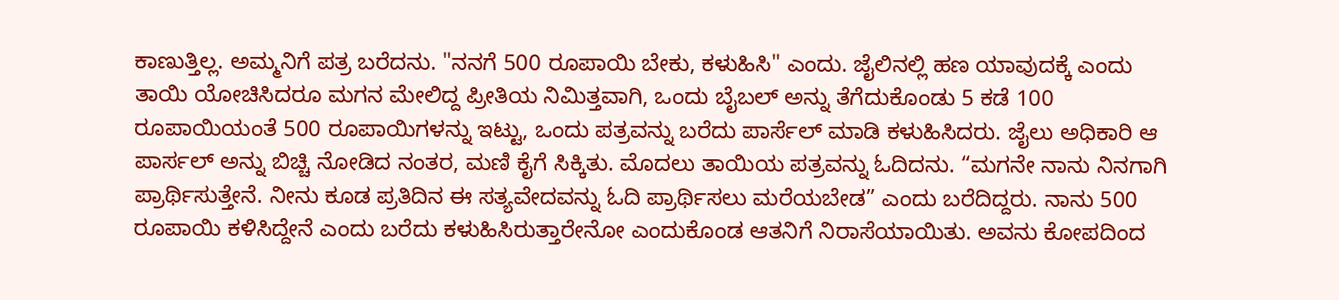ಕಾಣುತ್ತಿಲ್ಲ. ಅಮ್ಮನಿಗೆ ಪತ್ರ ಬರೆದನು. "ನನಗೆ 500 ರೂಪಾಯಿ ಬೇಕು, ಕಳುಹಿಸಿ" ಎಂದು. ಜೈಲಿನಲ್ಲಿ ಹಣ ಯಾವುದಕ್ಕೆ ಎಂದು ತಾಯಿ ಯೋಚಿಸಿದರೂ ಮಗನ ಮೇಲಿದ್ದ ಪ್ರೀತಿಯ ನಿಮಿತ್ತವಾಗಿ, ಒಂದು ಬೈಬಲ್ ಅನ್ನು ತೆಗೆದುಕೊಂಡು 5 ಕಡೆ 100 ರೂಪಾಯಿಯಂತೆ 500 ರೂಪಾಯಿಗಳನ್ನು ಇಟ್ಟು, ಒಂದು ಪತ್ರವನ್ನು ಬರೆದು ಪಾರ್ಸೆಲ್ ಮಾಡಿ ಕಳುಹಿಸಿದರು. ಜೈಲು ಅಧಿಕಾರಿ ಆ ಪಾರ್ಸಲ್ ಅನ್ನು ಬಿಚ್ಚಿ ನೋಡಿದ ನಂತರ, ಮಣಿ ಕೈಗೆ ಸಿಕ್ಕಿತು. ಮೊದಲು ತಾಯಿಯ ಪತ್ರವನ್ನು ಓದಿದನು. “ಮಗನೇ ನಾನು ನಿನಗಾಗಿ ಪ್ರಾರ್ಥಿಸುತ್ತೇನೆ. ನೀನು ಕೂಡ ಪ್ರತಿದಿನ ಈ ಸತ್ಯವೇದವನ್ನು ಓದಿ ಪ್ರಾರ್ಥಿಸಲು ಮರೆಯಬೇಡ” ಎಂದು ಬರೆದಿದ್ದರು. ನಾನು 500 ರೂಪಾಯಿ ಕಳಿಸಿದ್ದೇನೆ ಎಂದು ಬರೆದು ಕಳುಹಿಸಿರುತ್ತಾರೇನೋ ಎಂದುಕೊಂಡ ಆತನಿಗೆ ನಿರಾಸೆಯಾಯಿತು. ಅವನು ಕೋಪದಿಂದ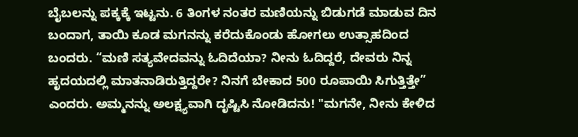ಬೈಬಲನ್ನು ಪಕ್ಕಕ್ಕೆ ಇಟ್ಟನು. 6 ತಿಂಗಳ ನಂತರ ಮಣಿಯನ್ನು ಬಿಡುಗಡೆ ಮಾಡುವ ದಿನ ಬಂದಾಗ, ತಾಯಿ ಕೂಡ ಮಗನನ್ನು ಕರೆದುಕೊಂಡು ಹೋಗಲು ಉತ್ಸಾಹದಿಂದ ಬಂದರು. “ಮಣಿ ಸತ್ಯವೇದವನ್ನು ಓದಿದೆಯಾ? ನೀನು ಓದಿದ್ದರೆ, ದೇವರು ನಿನ್ನ ಹೃದಯದಲ್ಲಿ ಮಾತನಾಡಿರುತ್ತಿದ್ದರೇ? ನಿನಗೆ ಬೇಕಾದ 500 ರೂಪಾಯಿ ಸಿಗುತ್ತಿತ್ತೇ” ಎಂದರು. ಅಮ್ಮನನ್ನು ಅಲಕ್ಷ್ಯವಾಗಿ ದೃಷ್ಟಿಸಿ ನೋಡಿದನು! "ಮಗನೇ, ನೀನು ಕೇಳಿದ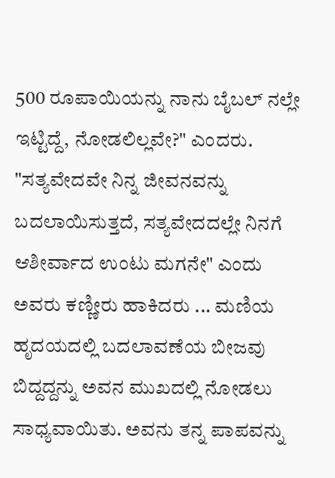500 ರೂಪಾಯಿಯನ್ನು ನಾನು ಬೈಬಲ್ ನಲ್ಲೇ ಇಟ್ಟಿದ್ದೆ, ನೋಡಲಿಲ್ಲವೇ?" ಎಂದರು. "ಸತ್ಯವೇದವೇ ನಿನ್ನ ಜೀವನವನ್ನು ಬದಲಾಯಿಸುತ್ತದೆ, ಸತ್ಯವೇದದಲ್ಲೇ ನಿನಗೆ ಆಶೀರ್ವಾದ ಉಂಟು ಮಗನೇ" ಎಂದು ಅವರು ಕಣ್ಣೀರು ಹಾಕಿದರು ... ಮಣಿಯ ಹೃದಯದಲ್ಲಿ ಬದಲಾವಣೆಯ ಬೀಜವು ಬಿದ್ದದ್ದನ್ನು ಅವನ ಮುಖದಲ್ಲಿ ನೋಡಲು ಸಾಧ್ಯವಾಯಿತು. ಅವನು ತನ್ನ ಪಾಪವನ್ನು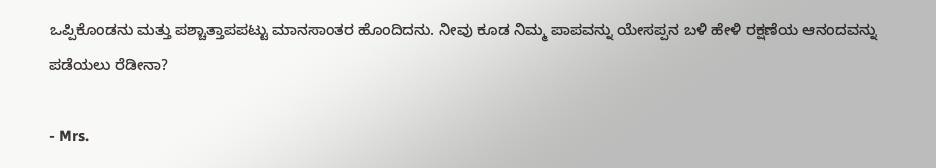ಒಪ್ಪಿಕೊಂಡನು ಮತ್ತು ಪಶ್ಚಾತ್ತಾಪಪಟ್ಟು ಮಾನಸಾಂತರ ಹೊಂದಿದನು. ನೀವು ಕೂಡ ನಿಮ್ಮ ಪಾಪವನ್ನು ಯೇಸಪ್ಪನ ಬಳಿ ಹೇಳಿ ರಕ್ಷಣೆಯ ಆನಂದವನ್ನು ಪಡೆಯಲು ರೆಡೀನಾ?

- Mrs.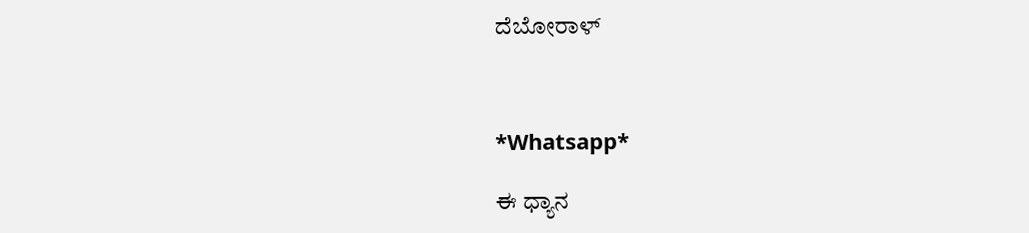ದೆಬೋರಾಳ್



*Whatsapp*

ಈ ಧ್ಯಾನ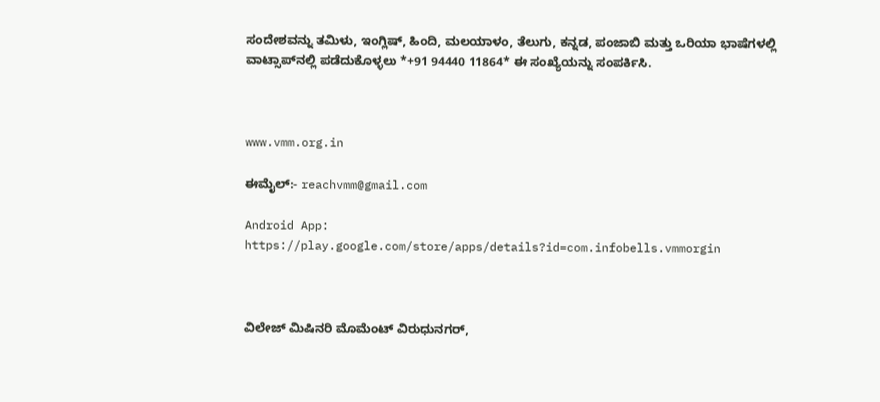ಸಂದೇಶವನ್ನು ತಮಿಳು, ಇಂಗ್ಲಿಷ್, ಹಿಂದಿ, ಮಲಯಾಳಂ, ತೆಲುಗು, ಕನ್ನಡ, ಪಂಜಾಬಿ ಮತ್ತು ಒರಿಯಾ ಭಾಷೆಗಳಲ್ಲಿ ವಾಟ್ಸಾಪ್‌ನಲ್ಲಿ ಪಡೆದುಕೊಳ್ಳಲು *+91 94440 11864* ಈ ಸಂಖ್ಯೆಯನ್ನು ಸಂಪರ್ಕಿಸಿ.



www.vmm.org.in

ಈಮೈಲ್:- reachvmm@gmail.com

Android App: https://play.google.com/store/apps/details?id=com.infobells.vmmorgin



ವಿಲೇಜ್ ಮಿಷಿನರಿ ಮೊಮೆಂಟ್ ವಿರುಧುನಗರ್,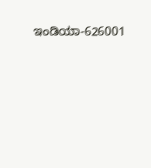ಇಂಡಿಯಾ-626001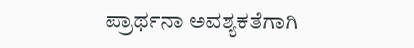ಪ್ರಾರ್ಥನಾ ಅವಶ್ಯಕತೆಗಾಗಿ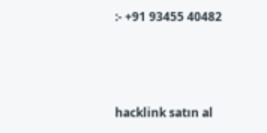:- +91 93455 40482



hacklink satın al